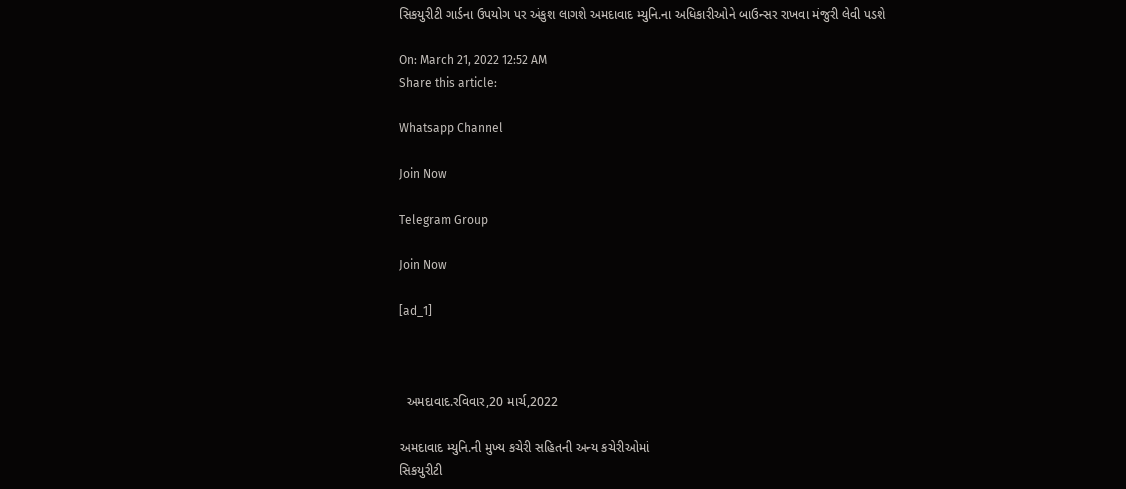સિકયુરીટી ગાર્ડના ઉપયોગ પર અંકુશ લાગશે અમદાવાદ મ્યુનિ.ના અધિકારીઓને બાઉન્સર રાખવા મંજુરી લેવી પડશે

On: March 21, 2022 12:52 AM
Share this article:

Whatsapp Channel

Join Now

Telegram Group

Join Now

[ad_1]



  અમદાવાદ.રવિવાર,20 માર્ચ,2022

અમદાવાદ મ્યુનિ.ની મુખ્ય કચેરી સહિતની અન્ય કચેરીઓમાં
સિકયુરીટી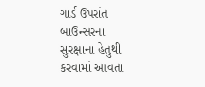ગાર્ડ ઉપરાંત બાઉન્સરના સુરક્ષાના હેતુથી કરવામાં આવતા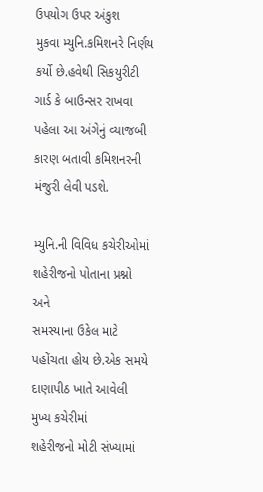ઉપયોગ ઉપર અંકુશ
મુકવા મ્યુનિ.કમિશનરે નિર્ણય કર્યો છે.હવેથી સિકયુરીટી ગાર્ડ કે બાઉન્સર રાખવા
પહેલા આ અંગેનું વ્યાજબી કારણ બતાવી કમિશનરની મંજુરી લેવી પડશે.

મ્યુનિ.ની વિવિધ કચેરીઓમાં શહેરીજનો પોતાના પ્રશ્નો અને
સમસ્યાના ઉકેલ માટે પહોંચતા હોય છે.એક સમયે દાણાપીઠ ખાતે આવેલી મુખ્ય કચેરીમાં
શહેરીજનો મોટી સંખ્યામાં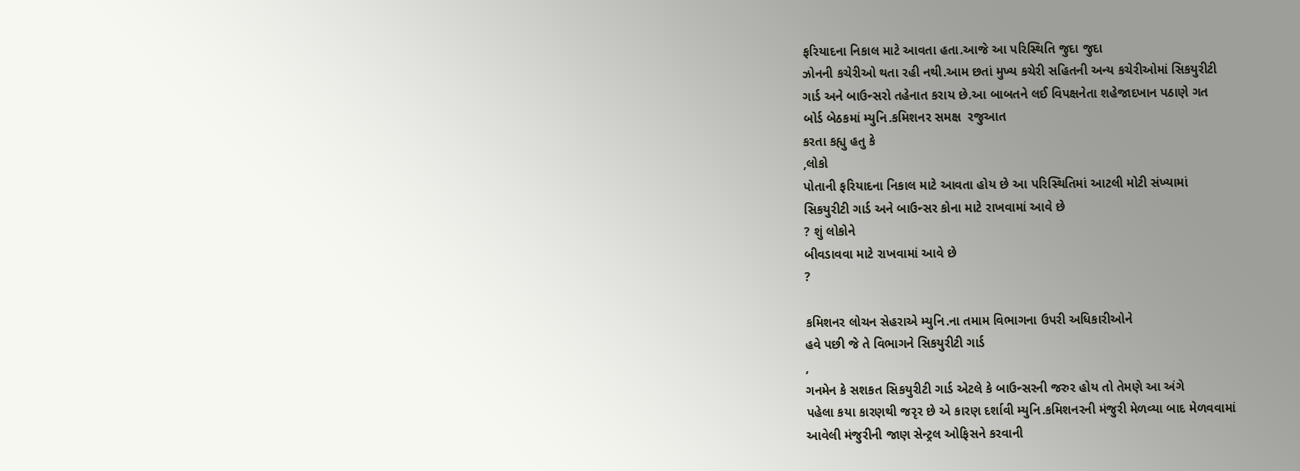ફરિયાદના નિકાલ માટે આવતા હતા.આજે આ પરિસ્થિતિ જુદા જુદા
ઝોનની કચેરીઓ થતા રહી નથી.આમ છતાં મુખ્ય કચેરી સહિતની અન્ય કચેરીઓમાં સિકયુરીટી
ગાર્ડ અને બાઉન્સરો તહેનાત કરાય છે.આ બાબતને લઈ વિપક્ષનેતા શહેજાદખાન પઠાણે ગત
બોર્ડ બેઠકમાં મ્યુનિ.કમિશનર સમક્ષ  રજુઆત
કરતા કહ્યુ હતુ કે
,લોકો
પોતાની ફરિયાદના નિકાલ માટે આવતા હોય છે આ પરિસ્થિતિમાં આટલી મોટી સંખ્યામાં
સિકયુરીટી ગાર્ડ અને બાઉન્સર કોના માટે રાખવામાં આવે છે
? શું લોકોને
બીવડાવવા માટે રાખવામાં આવે છે
?

કમિશનર લોચન સેહરાએ મ્યુનિ.ના તમામ વિભાગના ઉપરી અધિકારીઓને
હવે પછી જે તે વિભાગને સિકયુરીટી ગાર્ડ
,
ગનમેન કે સશકત સિકયુરીટી ગાર્ડ એટલે કે બાઉન્સરની જરુર હોય તો તેમણે આ અંગે
પહેલા કયા કારણથી જરૃર છે એ કારણ દર્શાવી મ્યુનિ.કમિશનરની મંજુરી મેળવ્યા બાદ મેળવવામાં
આવેલી મંજુરીની જાણ સેન્ટ્રલ ઓફિસને કરવાની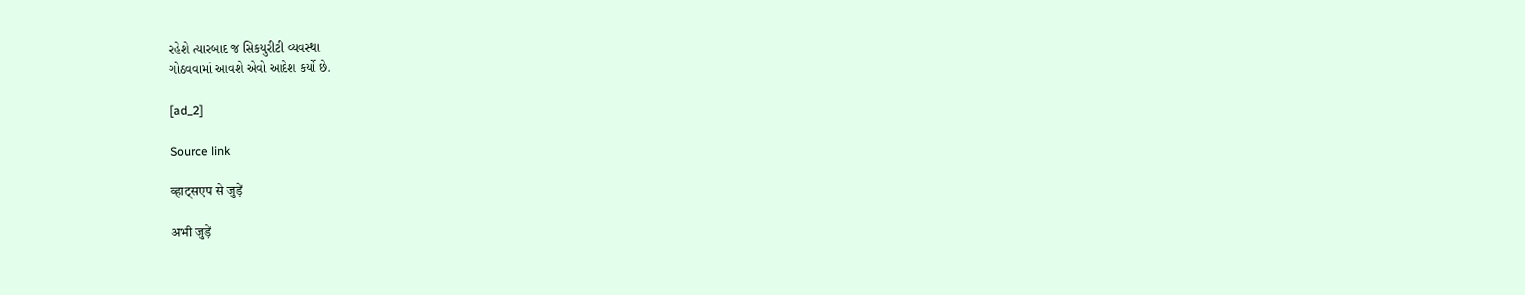રહેશે ત્યારબાદ જ સિકયુરીટી વ્યવસ્થા
ગોઠવવામાં આવશે એવો આદેશ કર્યો છે.

[ad_2]

Source link

व्हाट्सएप से जुड़ें

अभी जुड़ें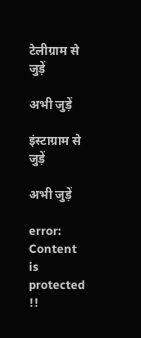टेलीग्राम से जुड़ें

अभी जुड़ें

इंस्टाग्राम से जुड़ें

अभी जुड़ें

error: Content is protected !!